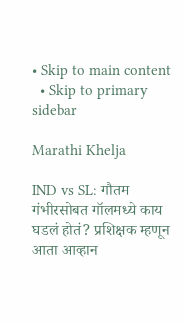• Skip to main content
  • Skip to primary sidebar

Marathi Khelja

IND vs SL: गौतम गंभीरसोबत गॉलमध्ये काय घडलं होतं? प्रशिक्षक म्हणून आता आव्हान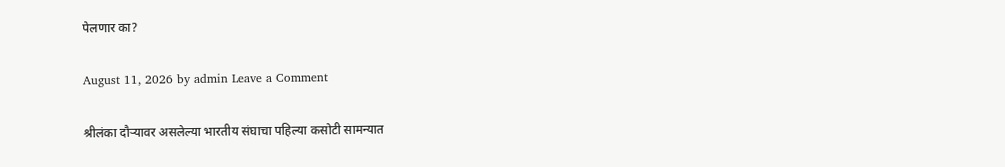पेलणार का?

August 11, 2026 by admin Leave a Comment

श्रीलंका दौऱ्यावर असलेल्या भारतीय संघाचा पहिल्या कसोटी सामन्यात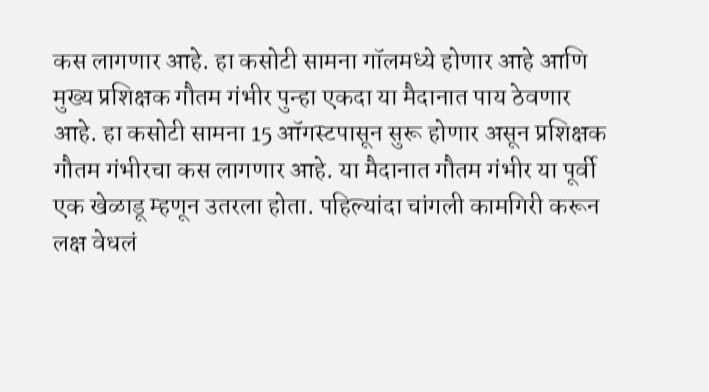कस लागणार आहे. हा कसोटी सामना गॉलमध्ये होणार आहे आणि मुख्य प्रशिक्षक गौतम गंभीर पुन्हा एकदा या मैदानात पाय ठेवणार आहे. हा कसोटी सामना 15 ऑगस्टपासून सुरू होणार असून प्रशिक्षक गौतम गंभीरचा कस लागणार आहे. या मैदानात गौतम गंभीर या पूर्वी एक खेळाडू म्हणून उतरला होता. पहिल्यांदा चांगली कामगिरी करून लक्ष वेधलं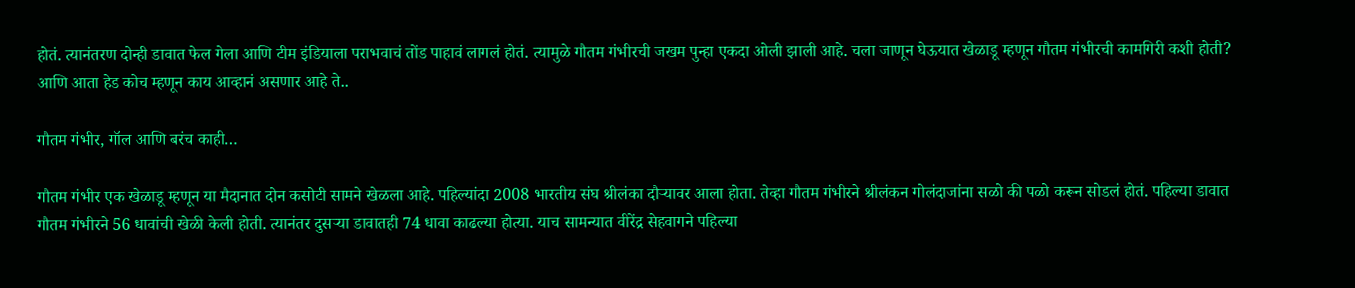होतं. त्यानंतरण दोन्ही डावात फेल गेला आणि टीम इंडियाला पराभवाचं तोंड पाहावं लागलं होतं. त्यामुळे गौतम गंभीरची जखम पुन्हा एकदा ओली झाली आहे. चला जाणून घेऊयात खेळाडू म्हणून गौतम गंभीरची कामगिरी कशी होती? आणि आता हेड कोच म्हणून काय आव्हानं असणार आहे ते..

गौतम गंभीर, गॉल आणि बरंच काही…

गौतम गंभीर एक खेळाडू म्हणून या मैदानात दोन कसोटी सामने खेळला आहे. पहिल्यांदा 2008 भारतीय संघ श्रीलंका दौऱ्यावर आला होता. तेव्हा गौतम गंभीरने श्रीलंकन गोलंदाजांना सळो की पळो करून सोडलं होतं. पहिल्या डावात गौतम गंभीरने 56 धावांची खेळी केली होती. त्यानंतर दुसऱ्या डावातही 74 धावा काढल्या होत्या. याच सामन्यात वीरेंद्र सेहवागने पहिल्या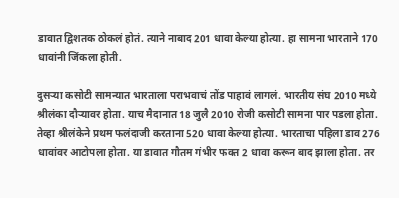डावात द्विशतक ठोकलं होतं. त्याने नाबाद 201 धावा केल्या होत्या. हा सामना भारताने 170 धावांनी जिंकला होती.

दुसऱ्या कसोटी सामन्यात भारताला पराभवाचं तोंड पाहावं लागलं. भारतीय संघ 2010 मध्ये श्रीलंका दौऱ्यावर होता. याच मैदानात 18 जुलै 2010 रोजी कसोटी सामना पार पडला होता. तेव्हा श्रीलंकेने प्रथम फलंदाजी करताना 520 धावा केल्या होत्या. भारताचा पहिला डाव 276 धावांवर आटोपला होता. या डावात गौतम गंभीर फक्त 2 धावा करून बाद झाला होता. तर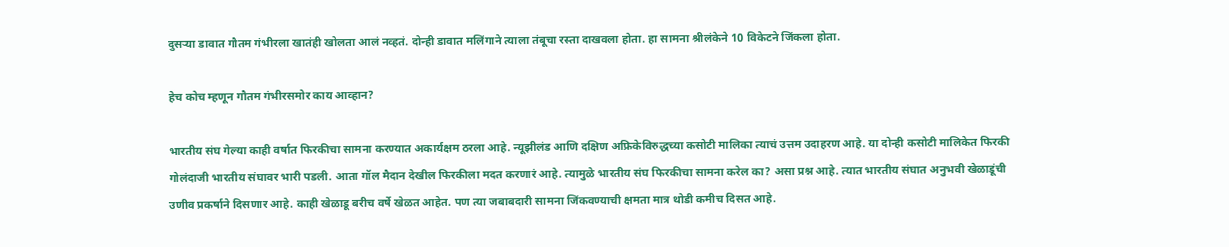दुसऱ्या डावात गौतम गंभीरला खातंही खोलता आलं नव्हतं. दोन्ही डावात मलिंगाने त्याला तंबूचा रस्ता दाखवला होता. हा सामना श्रीलंकेने 10 विकेटने जिंकला होता.

हेच कोच म्हणून गौतम गंभीरसमोर काय आव्हान?

भारतीय संघ गेल्या काही वर्षात फिरकीचा सामना करण्यात अकार्यक्षम ठरला आहे. न्यूझीलंड आणि दक्षिण अफ्रिकेविरुद्धच्या कसोटी मालिका त्याचं उत्तम उदाहरण आहे. या दोन्ही कसोटी मालिकेत फिरकी गोलंदाजी भारतीय संघावर भारी पडली. आता गॉल मैदान देखील फिरकीला मदत करणारं आहे. त्यामुळे भारतीय संघ फिरकीचा सामना करेल का? असा प्रश्न आहे. त्यात भारतीय संघात अनुभवी खेळाडूंची उणीव प्रकर्षाने दिसणार आहे. काही खेळाडू बरीच वर्षे खेळत आहेत. पण त्या जबाबदारी सामना जिंकवण्याची क्षमता मात्र थोडी कमीच दिसत आहे.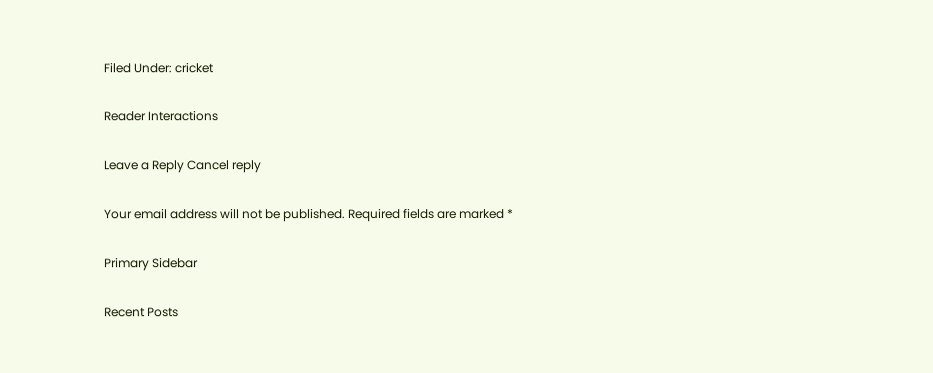Filed Under: cricket

Reader Interactions

Leave a Reply Cancel reply

Your email address will not be published. Required fields are marked *

Primary Sidebar

Recent Posts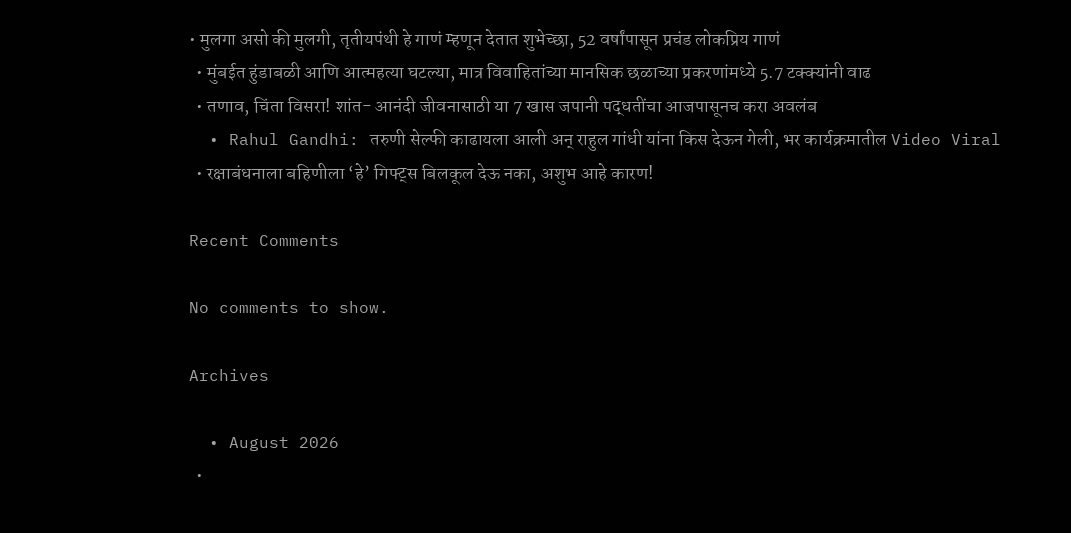• मुलगा असो की मुलगी, तृतीयपंथी हे गाणं म्हणून देतात शुभेच्छा, 52 वर्षांपासून प्रचंड लोकप्रिय गाणं
  • मुंबईत हुंडाबळी आणि आत्महत्या घटल्या, मात्र विवाहितांच्या मानसिक छळाच्या प्रकरणांमध्ये 5.7 टक्क्यांनी वाढ
  • तणाव, चिंता विसरा! शांत- आनंदी जीवनासाठी या 7 खास जपानी पद्धतींचा आजपासूनच करा अवलंब
  • Rahul Gandhi: तरुणी सेल्फी काढायला आली अन् राहुल गांधी यांना किस देऊन गेली, भर कार्यक्रमातील Video Viral
  • रक्षाबंधनाला बहिणीला ‘हे’ गिफ्ट्स बिलकूल देऊ नका, अशुभ आहे कारण!

Recent Comments

No comments to show.

Archives

  • August 2026
  •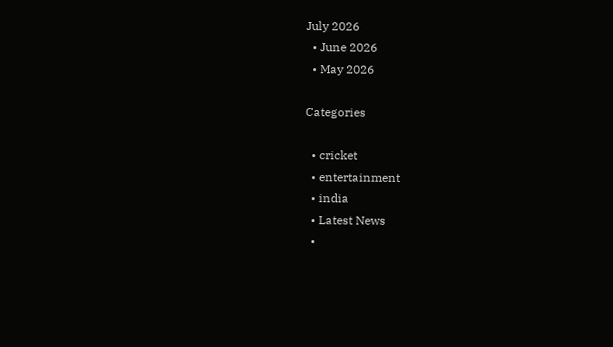July 2026
  • June 2026
  • May 2026

Categories

  • cricket
  • entertainment
  • india
  • Latest News
  •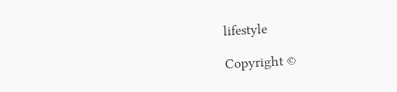lifestyle

Copyright ©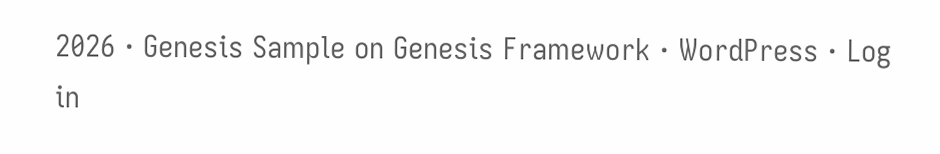2026 · Genesis Sample on Genesis Framework · WordPress · Log in